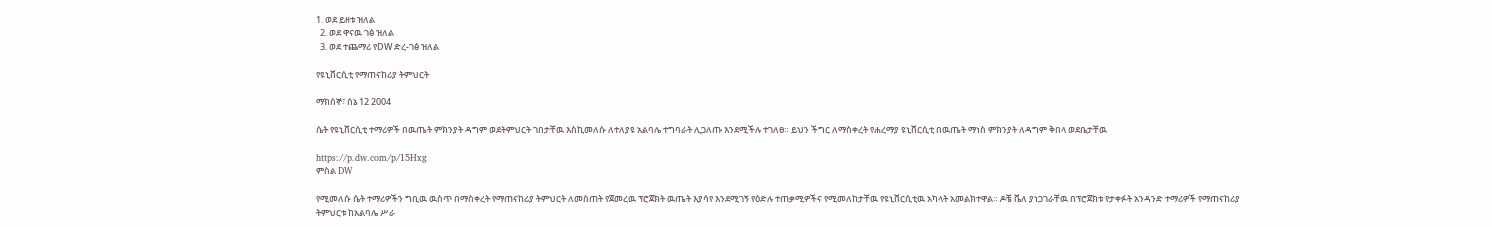1. ወደ ይዘቱ ዝለል
  2. ወደ ዋናዉ ገፅ ዝለል
  3. ወደ ተጨማሪ የDW ድረ-ገፅ ዝለል

የዩኒቨርሲቲ የማጠናከሪያ ትምህርት

ማክሰኞ፣ ሰኔ 12 2004

ሴት የዩኒቨርሲቲ ተማሪዎች በዉጤት ምክንያት ዳግም ወደትምህርት ገበታቸዉ እስኪመለሱ ለተለያዩ አልባሌ ተግባራት ሊጋለጡ እንደሚችሉ ተገለፀ። ይህን ችግር ለማስቀረት የሐረማያ ዩኒቨርሲቲ በዉጤት ማነስ ምክንያት ለዳግም ቅበላ ወደቤታቸዉ

https://p.dw.com/p/15Hxg
ምስል DW

የሚመለሱ ሴት ተማሪዎችን ግቢዉ ዉስጥ በማስቀረት የማጠናከሪያ ትምህርት ለመስጠት የጀመረዉ ፕሮጀክት ዉጤት እያሳየ እንደሚገኝ የዕድሉ ተጠቃሚዎችና የሚመለከታቸዉ የዩኒቨርሲቲዉ አካላት አመልክተዋል። ዶቼ ቬለ ያነጋገራቸዉ በፕሮጀክቱ የታቀፉት አንዳንድ ተማሪዎች የማጠናከሪያ ትምህርቱ ከአልባሌ ሥራ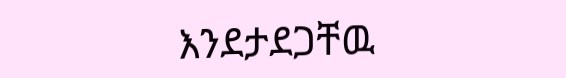እንደታደጋቸዉ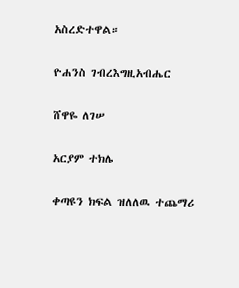አስረድተዋል።

ዮሐንስ ገብረእግዚአብሔር

ሸዋዬ ለገሠ

አርያም ተክሌ

ቀጣዩን ክፍል ዝለለዉ ተጨማሪ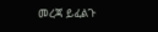መረጃ ይፈልጉ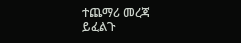ተጨማሪ መረጃ ይፈልጉ